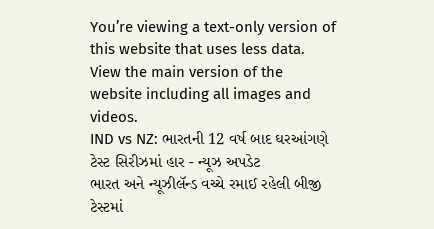You’re viewing a text-only version of this website that uses less data. View the main version of the website including all images and videos.
IND vs NZ: ભારતની 12 વર્ષ બાદ ઘરઆંગણે ટેસ્ટ સિરીઝમાં હાર - ન્યૂઝ અપડેટ
ભારત અને ન્યૂઝીલૅન્ડ વચ્ચે રમાઈ રહેલી બીજી ટેસ્ટમાં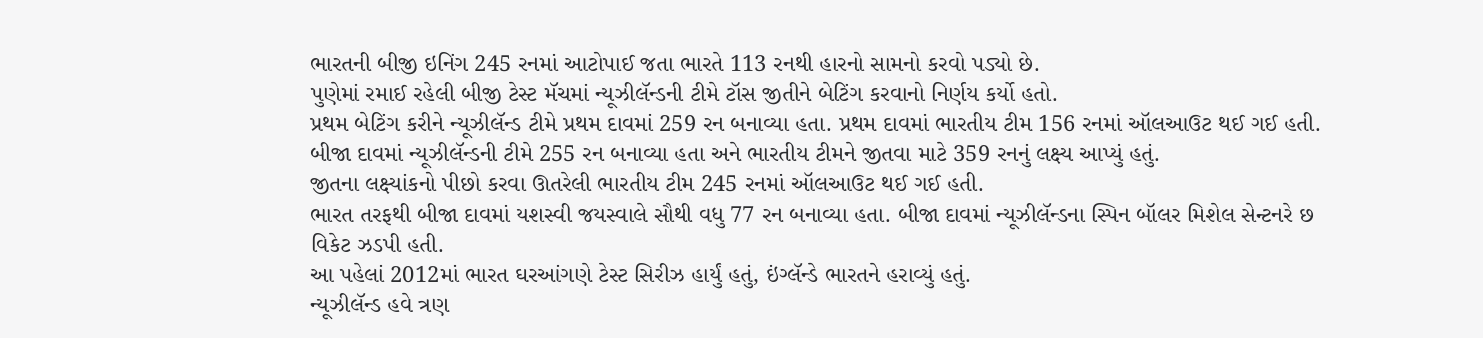ભારતની બીજી ઇનિંગ 245 રનમાં આટોપાઈ જતા ભારતે 113 રનથી હારનો સામનો કરવો પડ્યો છે.
પુણેમાં રમાઈ રહેલી બીજી ટેસ્ટ મૅચમાં ન્યૂઝીલૅન્ડની ટીમે ટૉસ જીતીને બેટિંગ કરવાનો નિર્ણય કર્યો હતો.
પ્રથમ બેટિંગ કરીને ન્યૂઝીલૅન્ડ ટીમે પ્રથમ દાવમાં 259 રન બનાવ્યા હતા. પ્રથમ દાવમાં ભારતીય ટીમ 156 રનમાં ઑલઆઉટ થઈ ગઈ હતી.
બીજા દાવમાં ન્યૂઝીલૅન્ડની ટીમે 255 રન બનાવ્યા હતા અને ભારતીય ટીમને જીતવા માટે 359 રનનું લક્ષ્ય આપ્યું હતું.
જીતના લક્ષ્યાંકનો પીછો કરવા ઊતરેલી ભારતીય ટીમ 245 રનમાં ઑલઆઉટ થઈ ગઈ હતી.
ભારત તરફથી બીજા દાવમાં યશસ્વી જયસ્વાલે સૌથી વધુ 77 રન બનાવ્યા હતા. બીજા દાવમાં ન્યૂઝીલૅન્ડના સ્પિન બૉલર મિશેલ સેન્ટનરે છ વિકેટ ઝડપી હતી.
આ પહેલાં 2012માં ભારત ઘરઆંગણે ટેસ્ટ સિરીઝ હાર્યું હતું, ઇંગ્લૅન્ડે ભારતને હરાવ્યું હતું.
ન્યૂઝીલૅન્ડ હવે ત્રણ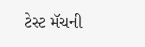ટેસ્ટ મૅચની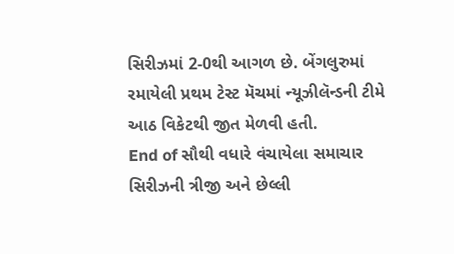સિરીઝમાં 2-0થી આગળ છે. બેંગલુરુમાં રમાયેલી પ્રથમ ટેસ્ટ મૅચમાં ન્યૂઝીલૅન્ડની ટીમે આઠ વિકેટથી જીત મેળવી હતી.
End of સૌથી વધારે વંચાયેલા સમાચાર
સિરીઝની ત્રીજી અને છેલ્લી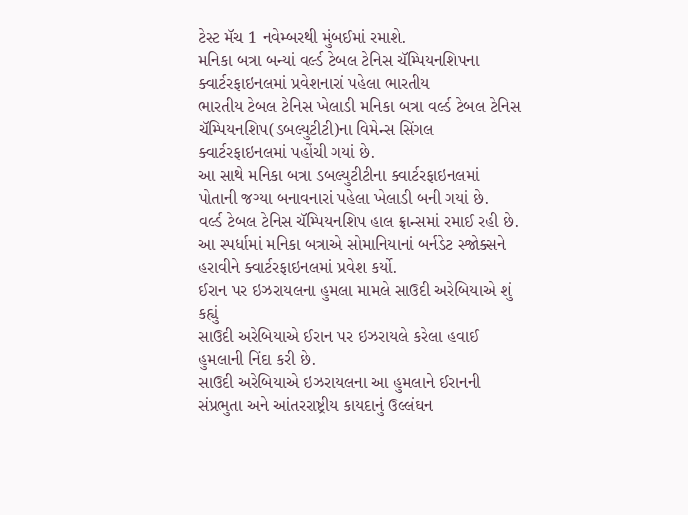ટેસ્ટ મૅચ 1 નવેમ્બરથી મુંબઈમાં રમાશે.
મનિકા બત્રા બન્યાં વર્લ્ડ ટેબલ ટેનિસ ચૅમ્પિયનશિપના ક્વાર્ટરફાઇનલમાં પ્રવેશનારાં પહેલા ભારતીય
ભારતીય ટેબલ ટેનિસ ખેલાડી મનિકા બત્રા વર્લ્ડ ટેબલ ટેનિસ ચૅમ્પિયનશિપ(ડબલ્યુટીટી)ના વિમેન્સ સિંગલ ક્વાર્ટરફાઇનલમાં પહોંચી ગયાં છે.
આ સાથે મનિકા બત્રા ડબલ્યુટીટીના ક્વાર્ટરફાઇનલમાં પોતાની જગ્યા બનાવનારાં પહેલા ખેલાડી બની ગયાં છે.
વર્લ્ડ ટેબલ ટેનિસ ચૅમ્પિયનશિપ હાલ ફ્રાન્સમાં રમાઈ રહી છે. આ સ્પર્ધામાં મનિકા બત્રાએ સોમાનિયાનાં બર્નડેટ સ્જોક્સને હરાવીને ક્વાર્ટરફાઇનલમાં પ્રવેશ કર્યો.
ઈરાન પર ઇઝરાયલના હુમલા મામલે સાઉદી અરેબિયાએ શું કહ્યું
સાઉદી અરેબિયાએ ઈરાન પર ઇઝરાયલે કરેલા હવાઈ હુમલાની નિંદા કરી છે.
સાઉદી અરેબિયાએ ઇઝરાયલના આ હુમલાને ઈરાનની સંપ્રભુતા અને આંતરરાષ્ટ્રીય કાયદાનું ઉલ્લંઘન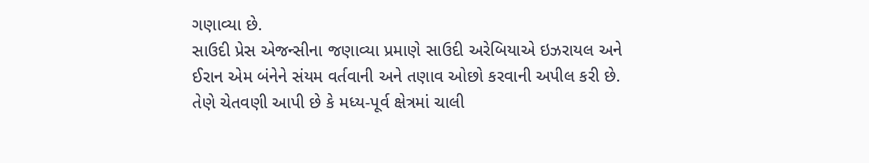ગણાવ્યા છે.
સાઉદી પ્રેસ એજન્સીના જણાવ્યા પ્રમાણે સાઉદી અરેબિયાએ ઇઝરાયલ અને ઈરાન એમ બંનેને સંયમ વર્તવાની અને તણાવ ઓછો કરવાની અપીલ કરી છે.
તેણે ચેતવણી આપી છે કે મધ્ય-પૂર્વ ક્ષેત્રમાં ચાલી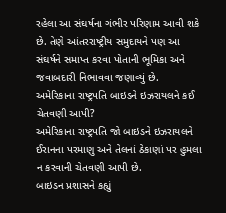રહેલા આ સંઘર્ષના ગંભીર પરિણામ આવી શકે છે. તેણે આંતરરાષ્ટ્રીય સમુદાયને પણ આ સંઘર્ષને સમાપ્ત કરવા પોતાની ભૂમિકા અને જવાબદારી નિભાવવા જણાવ્યું છે.
અમેરિકાના રાષ્ટ્રપતિ બાઇડને ઇઝરાયલને કઈ ચેતવણી આપી?
અમેરિકાના રાષ્ટ્રપતિ જો બાઇડને ઇઝરાયલને ઈરાનના પરમાણુ અને તેલનાં ઠેકાણાં પર હુમલા ન કરવાની ચેતવણી આપી છે.
બાઇડન પ્રશાસને કહ્યું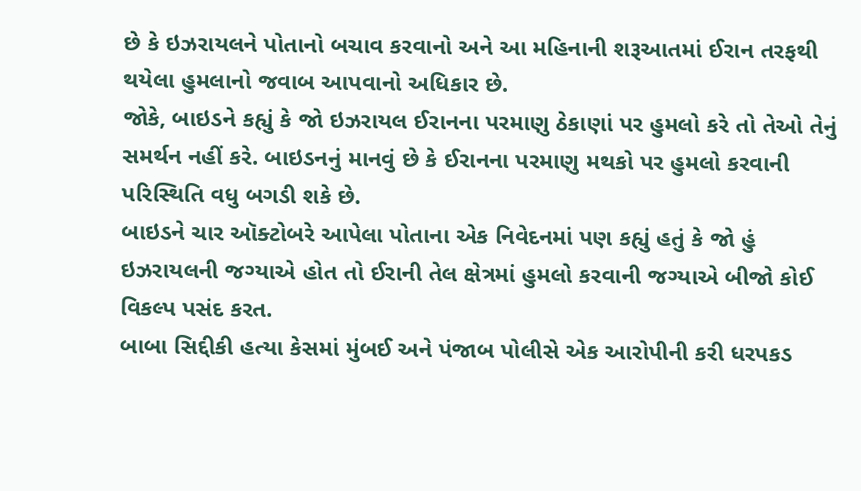છે કે ઇઝરાયલને પોતાનો બચાવ કરવાનો અને આ મહિનાની શરૂઆતમાં ઈરાન તરફથી થયેલા હુમલાનો જવાબ આપવાનો અધિકાર છે.
જોકે, બાઇડને કહ્યું કે જો ઇઝરાયલ ઈરાનના પરમાણુ ઠેકાણાં પર હુમલો કરે તો તેઓ તેનું સમર્થન નહીં કરે. બાઇડનનું માનવું છે કે ઈરાનના પરમાણુ મથકો પર હુમલો કરવાની પરિસ્થિતિ વધુ બગડી શકે છે.
બાઇડને ચાર ઑક્ટોબરે આપેલા પોતાના એક નિવેદનમાં પણ કહ્યું હતું કે જો હું ઇઝરાયલની જગ્યાએ હોત તો ઈરાની તેલ ક્ષેત્રમાં હુમલો કરવાની જગ્યાએ બીજો કોઈ વિકલ્પ પસંદ કરત.
બાબા સિદ્દીકી હત્યા કેસમાં મુંબઈ અને પંજાબ પોલીસે એક આરોપીની કરી ધરપકડ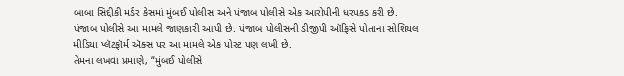બાબા સિદ્દીકી મર્ડર કેસમાં મુંબઈ પોલીસ અને પંજાબ પોલીસે એક આરોપીની ધરપકડ કરી છે.
પંજાબ પોલીસે આ મામલે જાણકારી આપી છે. પંજાબ પોલીસની ડીજીપી ઑફિસે પોતાના સોશિયલ મીડિયા પ્લૅટફૉર્મ ઍક્સ પર આ મામલે એક પોસ્ટ પણ લખી છે.
તેમના લખવા પ્રમાણે, “મુંબઈ પોલીસે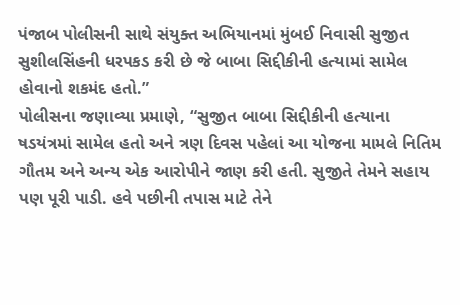પંજાબ પોલીસની સાથે સંયુક્ત અભિયાનમાં મુંબઈ નિવાસી સુજીત સુશીલસિંહની ધરપકડ કરી છે જે બાબા સિદ્દીકીની હત્યામાં સામેલ હોવાનો શકમંદ હતો.”
પોલીસના જણાવ્યા પ્રમાણે, “સુજીત બાબા સિદ્દીકીની હત્યાના ષડયંત્રમાં સામેલ હતો અને ત્રણ દિવસ પહેલાં આ યોજના મામલે નિતિમ ગૌતમ અને અન્ય એક આરોપીને જાણ કરી હતી. સુજીતે તેમને સહાય પણ પૂરી પાડી. હવે પછીની તપાસ માટે તેને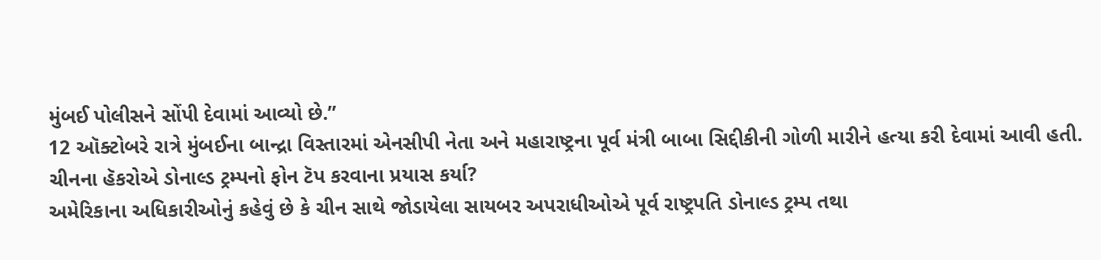મુંબઈ પોલીસને સોંપી દેવામાં આવ્યો છે.”
12 ઑક્ટોબરે રાત્રે મુંબઈના બાન્દ્રા વિસ્તારમાં એનસીપી નેતા અને મહારાષ્ટ્રના પૂર્વ મંત્રી બાબા સિદ્દીકીની ગોળી મારીને હત્યા કરી દેવામાં આવી હતી.
ચીનના હૅકરોએ ડોનાલ્ડ ટ્રમ્પનો ફોન ટૅપ કરવાના પ્રયાસ કર્યા?
અમેરિકાના અધિકારીઓનું કહેવું છે કે ચીન સાથે જોડાયેલા સાયબર અપરાધીઓએ પૂર્વ રાષ્ટ્રપતિ ડોનાલ્ડ ટ્રમ્પ તથા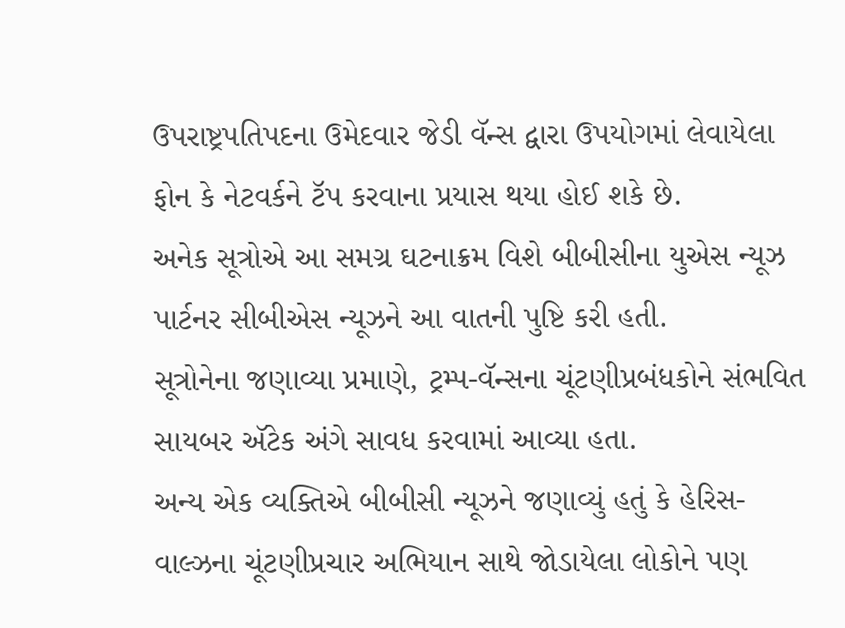ઉપરાષ્ટ્રપતિપદના ઉમેદવાર જેડી વૅન્સ દ્વારા ઉપયોગમાં લેવાયેલા ફોન કે નેટવર્કને ટૅપ કરવાના પ્રયાસ થયા હોઈ શકે છે.
અનેક સૂત્રોએ આ સમગ્ર ઘટનાક્રમ વિશે બીબીસીના યુએસ ન્યૂઝ પાર્ટનર સીબીએસ ન્યૂઝને આ વાતની પુષ્ટિ કરી હતી.
સૂત્રોનેના જણાવ્યા પ્રમાણે, ટ્રમ્પ-વૅન્સના ચૂંટણીપ્રબંધકોને સંભવિત સાયબર ઍટેક અંગે સાવધ કરવામાં આવ્યા હતા.
અન્ય એક વ્યક્તિએ બીબીસી ન્યૂઝને જણાવ્યું હતું કે હેરિસ-વાલ્ઝના ચૂંટણીપ્રચાર અભિયાન સાથે જોડાયેલા લોકોને પણ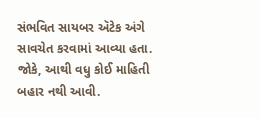સંભવિત સાયબર ઍટેક અંગે સાવચેત કરવામાં આવ્યા હતા.
જોકે, આથી વધુ કોઈ માહિતી બહાર નથી આવી.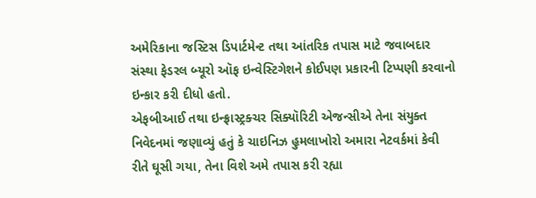અમેરિકાના જસ્ટિસ ડિપાર્ટમેન્ટ તથા આંતરિક તપાસ માટે જવાબદાર સંસ્થા ફેડરલ બ્યૂરો ઑફ ઇન્વેસ્ટિગેશને કોઈપણ પ્રકારની ટિપ્પણી કરવાનો ઇન્કાર કરી દીધો હતો.
એફબીઆઈ તથા ઇન્ફ્રાસ્ટ્રક્ચર સિક્યૉરિટી એજન્સીએ તેના સંયુક્ત નિવેદનમાં જણાવ્યું હતું કે ચાઇનિઝ હુમલાખોરો અમારા નેટવર્કમાં કેવી રીતે ઘૂસી ગયા, તેના વિશે અમે તપાસ કરી રહ્યા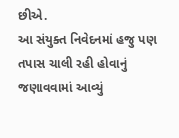છીએ.
આ સંયુક્ત નિવેદનમાં હજુ પણ તપાસ ચાલી રહી હોવાનું જણાવવામાં આવ્યું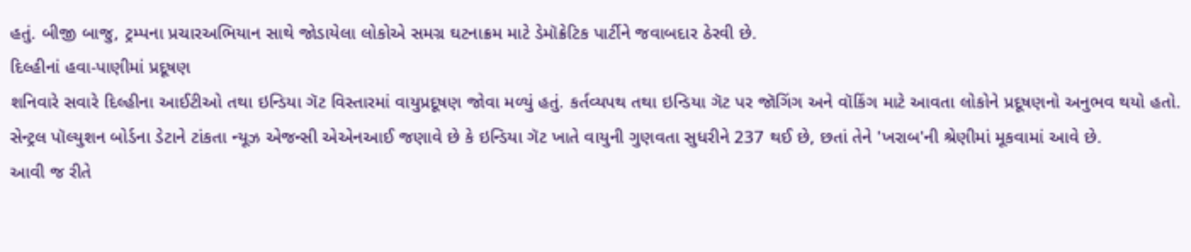હતું. બીજી બાજુ, ટ્રમ્પના પ્રચારઅભિયાન સાથે જોડાયેલા લોકોએ સમગ્ર ઘટનાક્રમ માટે ડેમૉક્રેટિક પાર્ટીને જવાબદાર ઠેરવી છે.
દિલ્હીનાં હવા-પાણીમાં પ્રદૂષણ
શનિવારે સવારે દિલ્હીના આઈટીઓ તથા ઇન્ડિયા ગૅટ વિસ્તારમાં વાયુપ્રદૂષણ જોવા મળ્યું હતું. કર્તવ્યપથ તથા ઇન્ડિયા ગૅટ પર જૉગિંગ અને વૉકિંગ માટે આવતા લોકોને પ્રદૂષણનો અનુભવ થયો હતો.
સેન્ટ્રલ પૉલ્યુશન બોર્ડના ડેટાને ટાંકતા ન્યૂઝ એજન્સી એએનઆઈ જણાવે છે કે ઇન્ડિયા ગૅટ ખાતે વાયુની ગુણવતા સુધરીને 237 થઈ છે, છતાં તેને 'ખરાબ'ની શ્રેણીમાં મૂકવામાં આવે છે.
આવી જ રીતે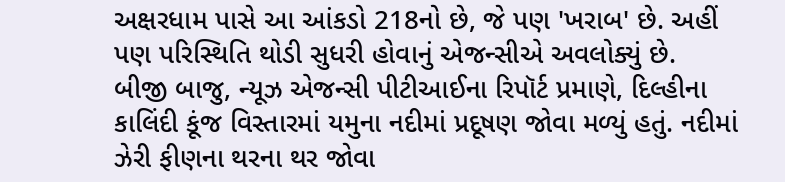અક્ષરધામ પાસે આ આંકડો 218નો છે, જે પણ 'ખરાબ' છે. અહીં પણ પરિસ્થિતિ થોડી સુધરી હોવાનું એજન્સીએ અવલોક્યું છે.
બીજી બાજુ, ન્યૂઝ એજન્સી પીટીઆઈના રિપૉર્ટ પ્રમાણે, દિલ્હીના કાલિંદી કૂંજ વિસ્તારમાં યમુના નદીમાં પ્રદૂષણ જોવા મળ્યું હતું. નદીમાં ઝેરી ફીણના થરના થર જોવા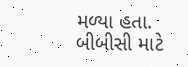મળ્યા હતા.
બીબીસી માટે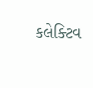કલેક્ટિવ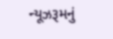ન્યૂઝરૂમનું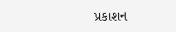પ્રકાશન